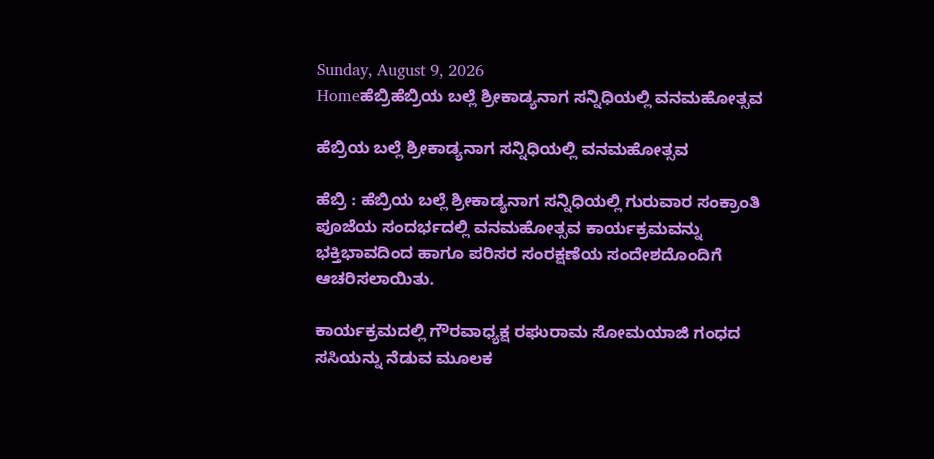Sunday, August 9, 2026
Homeಹೆಬ್ರಿಹೆಬ್ರಿಯ ಬಲ್ಲೆ ಶ್ರೀಕಾಡ್ಯನಾಗ ಸನ್ನಿಧಿಯಲ್ಲಿ ವನಮಹೋತ್ಸವ

ಹೆಬ್ರಿಯ ಬಲ್ಲೆ ಶ್ರೀಕಾಡ್ಯನಾಗ ಸನ್ನಿಧಿಯಲ್ಲಿ ವನಮಹೋತ್ಸವ

ಹೆಬ್ರಿ : ಹೆಬ್ರಿಯ ಬಲ್ಲೆ ಶ್ರೀಕಾಡ್ಯನಾಗ ಸನ್ನಿಧಿಯಲ್ಲಿ ಗುರುವಾರ ಸಂಕ್ರಾಂತಿ ಪೂಜೆಯ ಸಂದರ್ಭದಲ್ಲಿ ವನಮಹೋತ್ಸವ ಕಾರ್ಯಕ್ರಮವನ್ನು ಭಕ್ತಿಭಾವದಿಂದ ಹಾಗೂ ಪರಿಸರ ಸಂರಕ್ಷಣೆಯ ಸಂದೇಶದೊಂದಿಗೆ ಆಚರಿಸಲಾಯಿತು.

ಕಾರ್ಯಕ್ರಮದಲ್ಲಿ ಗೌರವಾಧ್ಯಕ್ಷ ರಘುರಾಮ ಸೋಮಯಾಜಿ ಗಂಧದ ಸಸಿಯನ್ನು ನೆಡುವ ಮೂಲಕ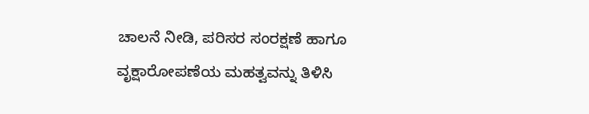ಚಾಲನೆ ನೀಡಿ, ಪರಿಸರ ಸಂರಕ್ಷಣೆ ಹಾಗೂ ವೃಕ್ಷಾರೋಪಣೆಯ ಮಹತ್ವವನ್ನು ತಿಳಿಸಿ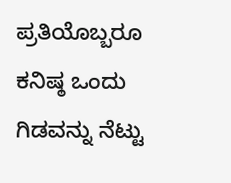ಪ್ರತಿಯೊಬ್ಬರೂ ಕನಿಷ್ಠ ಒಂದು ಗಿಡವನ್ನು ನೆಟ್ಟು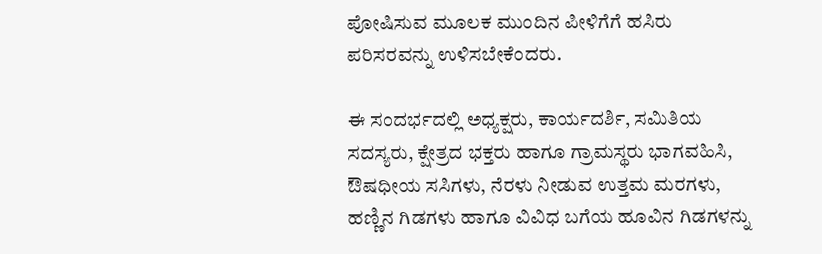ಪೋಷಿಸುವ ಮೂಲಕ ಮುಂದಿನ ಪೀಳಿಗೆಗೆ ಹಸಿರು ಪರಿಸರವನ್ನು ಉಳಿಸಬೇಕೆಂದರು.

ಈ ಸಂದರ್ಭದಲ್ಲಿ ಅಧ್ಯಕ್ಷರು, ಕಾರ್ಯದರ್ಶಿ, ಸಮಿತಿಯ ಸದಸ್ಯರು, ಕ್ಷೇತ್ರದ ಭಕ್ತರು ಹಾಗೂ ಗ್ರಾಮಸ್ಥರು ಭಾಗವಹಿಸಿ, ಔಷಧೀಯ ಸಸಿಗಳು, ನೆರಳು ನೀಡುವ ಉತ್ತಮ ಮರಗಳು, ಹಣ್ಣಿನ ಗಿಡಗಳು ಹಾಗೂ ವಿವಿಧ ಬಗೆಯ ಹೂವಿನ ಗಿಡಗಳನ್ನು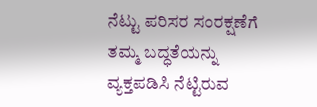ನೆಟ್ಟು ಪರಿಸರ ಸಂರಕ್ಷಣೆಗೆ ತಮ್ಮ ಬದ್ಧತೆಯನ್ನು ವ್ಯಕ್ತಪಡಿಸಿ ನೆಟ್ಟಿರುವ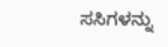ಸಸಿಗಳನ್ನು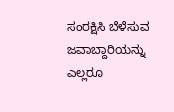ಸಂರಕ್ಷಿಸಿ ಬೆಳೆಸುವ ಜವಾಬ್ದಾರಿಯನ್ನು ಎಲ್ಲರೂ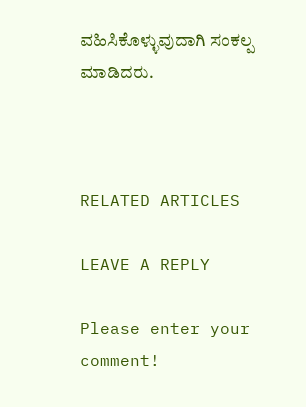ವಹಿಸಿಕೊಳ್ಳುವುದಾಗಿ ಸಂಕಲ್ಪ ಮಾಡಿದರು.



RELATED ARTICLES

LEAVE A REPLY

Please enter your comment!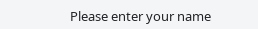Please enter your name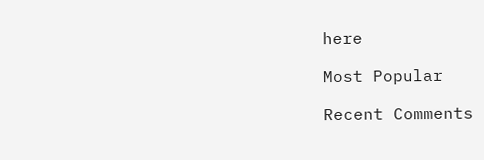here

Most Popular

Recent Comments